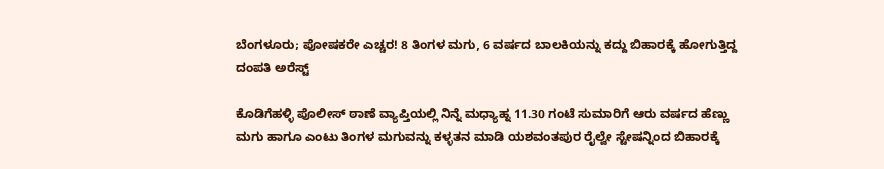ಬೆಂಗಳೂರು; ಪೋಷಕರೇ ಎಚ್ಚರ! 8 ತಿಂಗಳ ಮಗು, 6 ವರ್ಷದ ಬಾಲಕಿಯನ್ನು ಕದ್ದು ಬಿಹಾರಕ್ಕೆ ಹೋಗುತ್ತಿದ್ದ ದಂಪತಿ ಅರೆಸ್ಟ್

ಕೊಡಿಗೆಹಳ್ಳಿ ಪೊಲೀಸ್ ಠಾಣೆ ವ್ಯಾಪ್ತಿಯಲ್ಲಿ ನಿನ್ನೆ ಮಧ್ಯಾಹ್ನ 11.30 ಗಂಟೆ ಸುಮಾರಿಗೆ ಆರು ವರ್ಷದ ಹೆಣ್ಣು ಮಗು ಹಾಗೂ ಎಂಟು ತಿಂಗಳ ಮಗುವನ್ನು ಕಳ್ಳತನ ಮಾಡಿ ಯಶವಂತಪುರ ರೈಲ್ವೇ ಸ್ಟೇಷನ್ನಿಂದ ಬಿಹಾರಕ್ಕೆ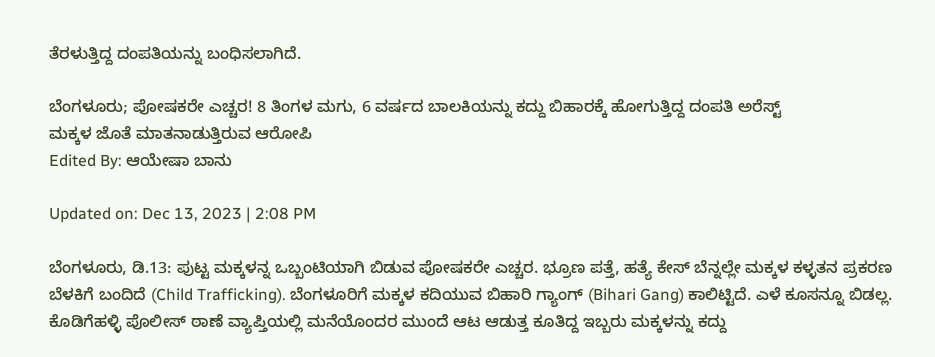ತೆರಳುತ್ತಿದ್ದ ದಂಪತಿಯನ್ನು ಬಂಧಿಸಲಾಗಿದೆ.

ಬೆಂಗಳೂರು; ಪೋಷಕರೇ ಎಚ್ಚರ! 8 ತಿಂಗಳ ಮಗು, 6 ವರ್ಷದ ಬಾಲಕಿಯನ್ನು ಕದ್ದು ಬಿಹಾರಕ್ಕೆ ಹೋಗುತ್ತಿದ್ದ ದಂಪತಿ ಅರೆಸ್ಟ್
ಮಕ್ಕಳ ಜೊತೆ ಮಾತನಾಡುತ್ತಿರುವ ಆರೋಪಿ
Edited By: ಆಯೇಷಾ ಬಾನು

Updated on: Dec 13, 2023 | 2:08 PM

ಬೆಂಗಳೂರು, ಡಿ.13: ಪುಟ್ಟ ಮಕ್ಕಳನ್ನ ಒಬ್ಬಂಟಿಯಾಗಿ ಬಿಡುವ ಪೋಷಕರೇ ಎಚ್ಚರ. ಭ್ರೂಣ ಪತ್ತೆ, ಹತ್ಯೆ ಕೇಸ್ ಬೆನ್ನಲ್ಲೇ ಮಕ್ಕಳ ಕಳ್ಳತನ ಪ್ರಕರಣ ಬೆಳಕಿಗೆ ಬಂದಿದೆ (Child Trafficking). ಬೆಂಗಳೂರಿಗೆ ಮಕ್ಕಳ ಕದಿಯುವ ಬಿಹಾರಿ ಗ್ಯಾಂಗ್ (Bihari Gang) ಕಾಲಿಟ್ಟಿದೆ. ಎಳೆ ಕೂಸನ್ನೂ ಬಿಡಲ್ಲ. ಕೊಡಿಗೆಹಳ್ಳಿ ಪೊಲೀಸ್ ಠಾಣೆ ವ್ಯಾಪ್ತಿಯಲ್ಲಿ ಮನೆಯೊಂದರ ಮುಂದೆ ಆಟ ಆಡುತ್ತ ಕೂತಿದ್ದ ಇಬ್ಬರು ಮಕ್ಕಳನ್ನು ಕದ್ದು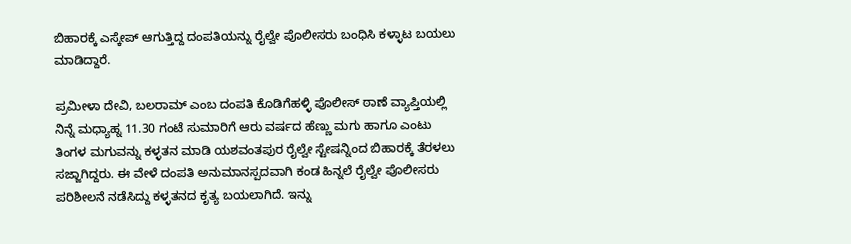ಬಿಹಾರಕ್ಕೆ ಎಸ್ಕೇಪ್ ಆಗುತ್ತಿದ್ದ ದಂಪತಿಯನ್ನು ರೈಲ್ವೇ ಪೊಲೀಸರು ಬಂಧಿಸಿ ಕಳ್ಳಾಟ ಬಯಲು ಮಾಡಿದ್ದಾರೆ.

ಪ್ರಮೀಳಾ ದೇವಿ, ಬಲರಾಮ್ ಎಂಬ ದಂಪತಿ ಕೊಡಿಗೆಹಳ್ಳಿ ಪೊಲೀಸ್ ಠಾಣೆ ವ್ಯಾಪ್ತಿಯಲ್ಲಿ ನಿನ್ನೆ ಮಧ್ಯಾಹ್ನ 11.30 ಗಂಟೆ ಸುಮಾರಿಗೆ ಆರು ವರ್ಷದ ಹೆಣ್ಣು ಮಗು ಹಾಗೂ ಎಂಟು ತಿಂಗಳ ಮಗುವನ್ನು ಕಳ್ಳತನ ಮಾಡಿ ಯಶವಂತಪುರ ರೈಲ್ವೇ ಸ್ಟೇಷನ್ನಿಂದ ಬಿಹಾರಕ್ಕೆ ತೆರಳಲು ಸಜ್ಜಾಗಿದ್ದರು. ಈ ವೇಳೆ ದಂಪತಿ ಅನುಮಾನಸ್ಪದವಾಗಿ ಕಂಡ ಹಿನ್ನಲೆ ರೈಲ್ವೇ ಪೊಲೀಸರು ಪರಿಶೀಲನೆ ನಡೆಸಿದ್ದು ಕಳ್ಳತನದ ಕೃತ್ಯ ಬಯಲಾಗಿದೆ. ಇನ್ನು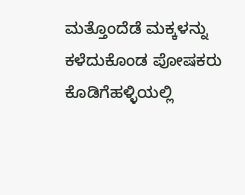ಮತ್ತೊಂದೆಡೆ ಮಕ್ಕಳನ್ನು ಕಳೆದುಕೊಂಡ ಪೋಷಕರು ಕೊಡಿಗೆಹಳ್ಳಿಯಲ್ಲಿ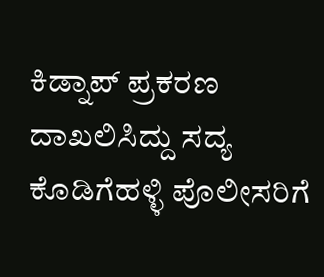ಕಿಡ್ನಾಪ್ ಪ್ರಕರಣ ದಾಖಲಿಸಿದ್ದು ಸದ್ಯ ಕೊಡಿಗೆಹಳ್ಳಿ ಪೊಲೀಸರಿಗೆ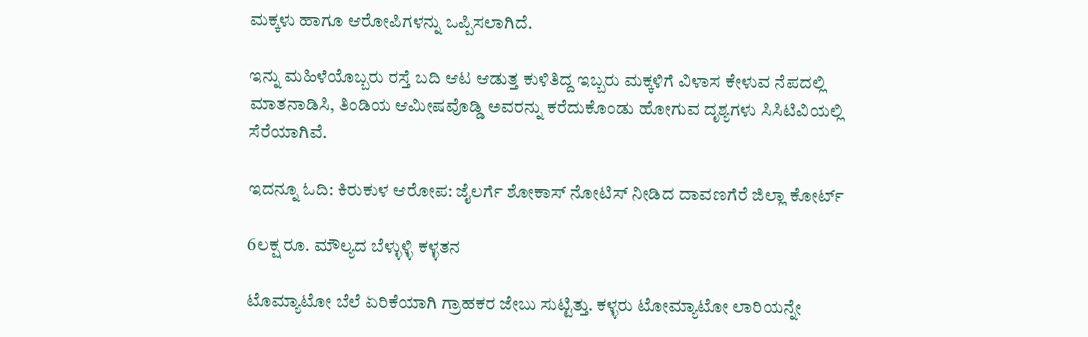ಮಕ್ಕಳು ಹಾಗೂ ಆರೋಪಿಗಳನ್ನು ಒಪ್ಪಿಸಲಾಗಿದೆ.

ಇನ್ನು ಮಹಿಳೆಯೊಬ್ಬರು ರಸ್ತೆ ಬದಿ ಆಟ ಆಡುತ್ತ ಕುಳಿತಿದ್ದ ಇಬ್ಬರು ಮಕ್ಕಳಿಗೆ ವಿಳಾಸ ಕೇಳುವ ನೆಪದಲ್ಲಿ ಮಾತನಾಡಿಸಿ, ತಿಂಡಿಯ ಆಮೀಷವೊಡ್ಡಿ ಅವರನ್ನು ಕರೆದುಕೊಂಡು ಹೋಗುವ ದೃಶ್ಯಗಳು ಸಿಸಿಟಿವಿಯಲ್ಲಿ ಸೆರೆಯಾಗಿವೆ.

ಇದನ್ನೂ ಓದಿ: ಕಿರುಕುಳ ಆರೋಪ: ಜೈಲರ್ಗೆ ಶೋಕಾಸ್ ನೋಟಿಸ್ ನೀಡಿದ ದಾವಣಗೆರೆ ಜಿಲ್ಲಾ ಕೋರ್ಟ್

6ಲಕ್ಷ ರೂ. ಮೌಲ್ಯದ ಬೆಳ್ಳುಳ್ಳಿ ಕಳ್ಳತನ

ಟೊಮ್ಯಾಟೋ ಬೆಲೆ ಏರಿಕೆಯಾಗಿ ಗ್ರಾಹಕರ ಜೇಬು ಸುಟ್ಟಿತ್ತು. ಕಳ್ಳರು ಟೋಮ್ಯಾಟೋ ಲಾರಿಯನ್ನೇ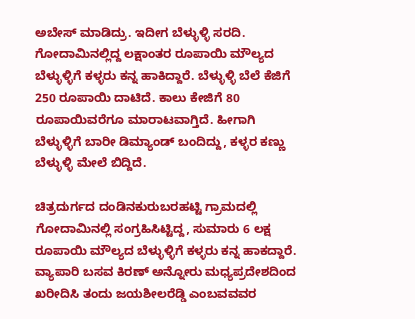ಅಬೇಸ್ ಮಾಡಿದ್ರು. ಇದೀಗ ಬೆಳ್ಳುಳ್ಳಿ ಸರದಿ. ಗೋದಾಮಿನಲ್ಲಿದ್ದ ಲಕ್ಷಾಂತರ ರೂಪಾಯಿ ಮೌಲ್ಯದ ಬೆಳ್ಳುಳ್ಳಿಗೆ ಕಳ್ಳರು ಕನ್ನ ಹಾಕಿದ್ದಾರೆ. ಬೆಳ್ಳುಳ್ಳಿ ಬೆಲೆ ಕೆಜಿಗೆ 250 ರೂಪಾಯಿ ದಾಟಿದೆ. ಕಾಲು ಕೇಜಿಗೆ 80 ರೂಪಾಯಿವರೆಗೂ ಮಾರಾಟವಾಗ್ತಿದೆ. ಹೀಗಾಗಿ ಬೆಳ್ಳುಳ್ಳಿಗೆ ಬಾರೀ ಡಿಮ್ಯಾಂಡ್ ಬಂದಿದ್ದು, ಕಳ್ಳರ ಕಣ್ಣು ಬೆಳ್ಳುಳ್ಳಿ ಮೇಲೆ ಬಿದ್ದಿದೆ.

ಚಿತ್ರದುರ್ಗದ ದಂಡಿನಕುರುಬರಹಟ್ಟಿ ಗ್ರಾಮದಲ್ಲಿ ಗೋದಾಮಿನಲ್ಲಿ ಸಂಗ್ರಹಿಸಿಟ್ಟಿದ್ದ, ಸುಮಾರು 6 ಲಕ್ಷ ರೂಪಾಯಿ ಮೌಲ್ಯದ ಬೆಳ್ಳುಳ್ಳಿಗೆ ಕಳ್ಳರು ಕನ್ನ ಹಾಕದ್ದಾರೆ. ವ್ಯಾಪಾರಿ ಬಸವ ಕಿರಣ್ ಅನ್ನೋರು ಮಧ್ಯಪ್ರದೇಶದಿಂದ ಖರೀದಿಸಿ ತಂದು ಜಯಶೀಲರೆಡ್ಡಿ ಎಂಬವವವರ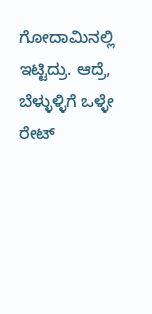ಗೋದಾಮಿನಲ್ಲಿ ಇಟ್ಟಿದ್ರು. ಆದ್ರೆ, ಬೆಳ್ಳುಳ್ಳಿಗೆ ಒಳ್ಳೇ ರೇಟ್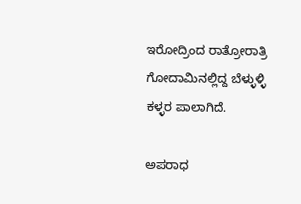ಇರೋದ್ರಿಂದ ರಾತ್ರೋರಾತ್ರಿ ಗೋದಾಮಿನಲ್ಲಿದ್ದ ಬೆಳ್ಳುಳ್ಳಿ ಕಳ್ಳರ ಪಾಲಾಗಿದೆ.

ಅಪರಾಧ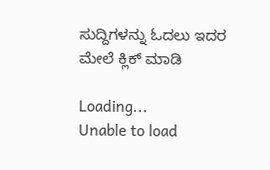ಸುದ್ದಿಗಳನ್ನು ಓದಲು ಇದರ ಮೇಲೆ ಕ್ಲಿಕ್ ಮಾಡಿ

Loading...
Unable to load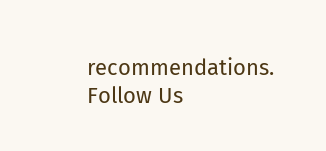recommendations.
Follow Us